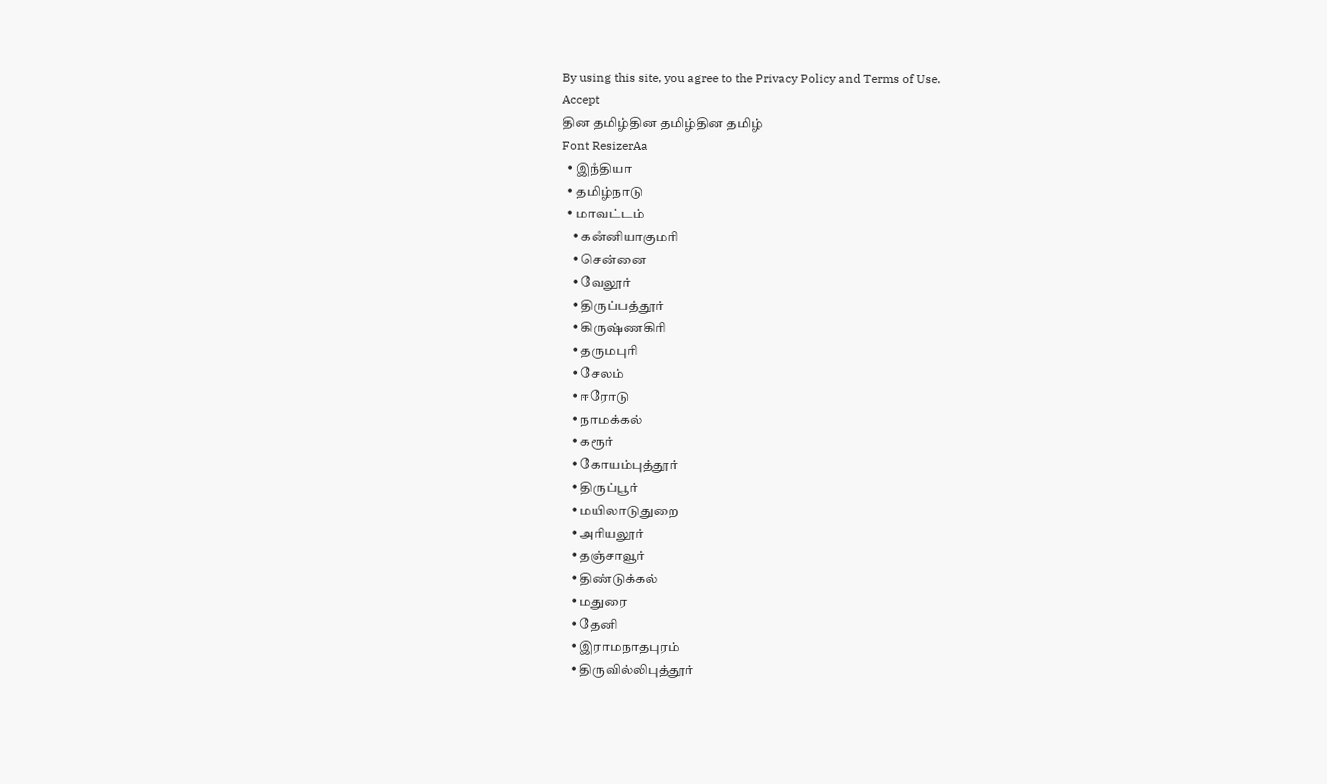By using this site, you agree to the Privacy Policy and Terms of Use.
Accept
தின தமிழ்தின தமிழ்தின தமிழ்
Font ResizerAa
  • இநஂதியா
  • தமிழ்நாடு
  • மாவட்டம்
    • கனஂனியாகுமரி
    • சென்னை
    • வேலூர்
    • திருப்பத்தூர்
    • கிருஷ்ணகிரி
    • தருமபுரி
    • சேலம்
    • ஈரோடு
    • நாமக்கல்
    • கரூர்
    • கோயம்புத்தூர்
    • திருப்பூர்
    • மயிலாடுதுறை
    • அரியலூர்
    • தஞ்சாவூர்
    • திண்டுக்கல்
    • மதுரை
    • தேனி
    • இராமநாதபுரம்
    • திருவில்லிபுத்தூர்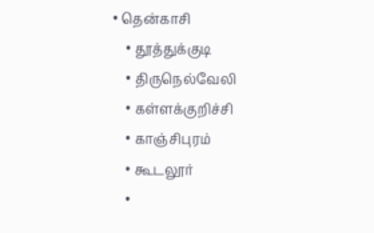• தென்காசி
    • தூத்துக்குடி
    • திருநெல்வேலி
    • கள்ளக்குறிச்சி
    • காஞ்சிபுரம்
    • கூடலூர்
    •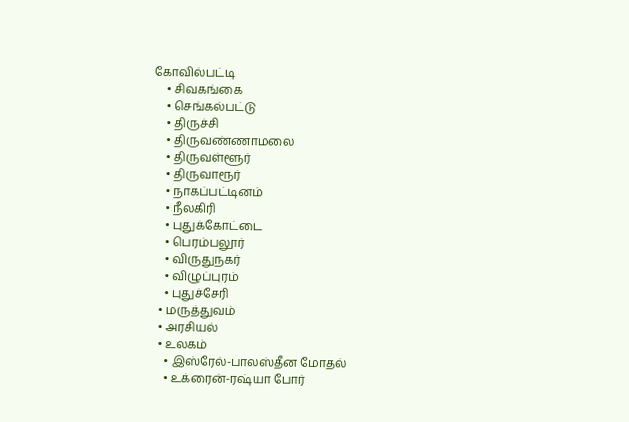கோவில்பட்டி
    • சிவகங்கை
    • செங்கல்பட்டு
    • திருச்சி
    • திருவண்ணாமலை
    • திருவள்ளூர்
    • திருவாரூர்
    • நாகப்பட்டினம்
    • நீலகிரி
    • புதுக்கோட்டை
    • பெரம்பலூர்
    • விருதுநகர்
    • விழுப்புரம்
    • புதுச்சேரி
  • மருத்துவம்
  • அரசியல்
  • உலகம்
    • இஸ்ரேல்-பாலஸ்தீன மோதல்
    • உக்ரைன்-ரஷ்யா போர்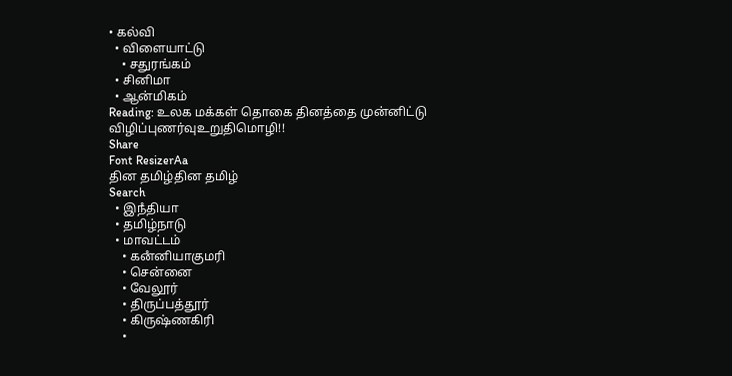• கல்வி
  • விளையாட்டு
    • சதுரங்கம்
  • சினிமா
  • ஆன்மிகம்
Reading: உலக மக்கள் தொகை தினத்தை முன்னிட்டு விழிப்புணர்வுஉறுதிமொழி!!
Share
Font ResizerAa
தின தமிழ்தின தமிழ்
Search
  • இநஂதியா
  • தமிழ்நாடு
  • மாவட்டம்
    • கனஂனியாகுமரி
    • சென்னை
    • வேலூர்
    • திருப்பத்தூர்
    • கிருஷ்ணகிரி
    •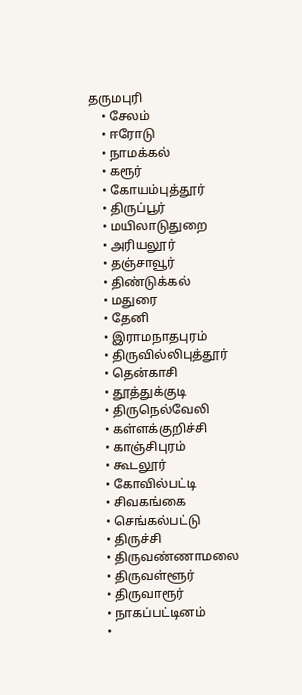தருமபுரி
    • சேலம்
    • ஈரோடு
    • நாமக்கல்
    • கரூர்
    • கோயம்புத்தூர்
    • திருப்பூர்
    • மயிலாடுதுறை
    • அரியலூர்
    • தஞ்சாவூர்
    • திண்டுக்கல்
    • மதுரை
    • தேனி
    • இராமநாதபுரம்
    • திருவில்லிபுத்தூர்
    • தென்காசி
    • தூத்துக்குடி
    • திருநெல்வேலி
    • கள்ளக்குறிச்சி
    • காஞ்சிபுரம்
    • கூடலூர்
    • கோவில்பட்டி
    • சிவகங்கை
    • செங்கல்பட்டு
    • திருச்சி
    • திருவண்ணாமலை
    • திருவள்ளூர்
    • திருவாரூர்
    • நாகப்பட்டினம்
    •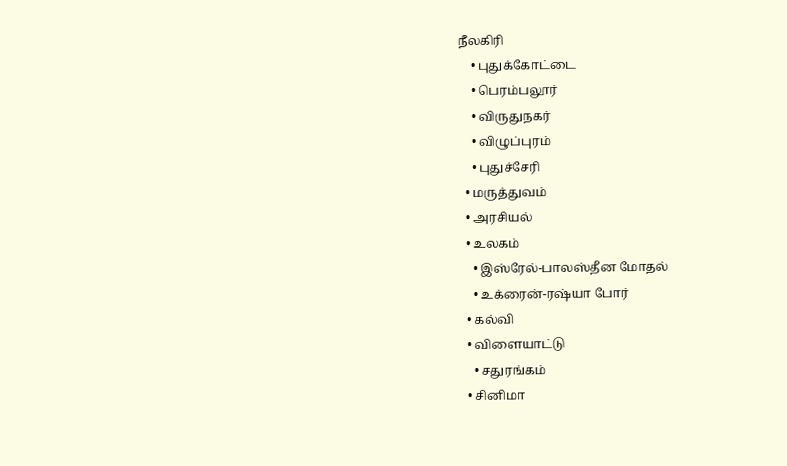நீலகிரி
    • புதுக்கோட்டை
    • பெரம்பலூர்
    • விருதுநகர்
    • விழுப்புரம்
    • புதுச்சேரி
  • மருத்துவம்
  • அரசியல்
  • உலகம்
    • இஸ்ரேல்-பாலஸ்தீன மோதல்
    • உக்ரைன்-ரஷ்யா போர்
  • கல்வி
  • விளையாட்டு
    • சதுரங்கம்
  • சினிமா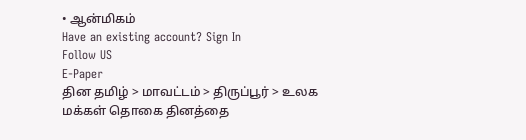• ஆன்மிகம்
Have an existing account? Sign In
Follow US
E-Paper
தின தமிழ் > மாவட்டம் > திருப்பூர் > உலக மக்கள் தொகை தினத்தை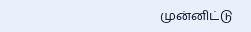முன்னிட்டு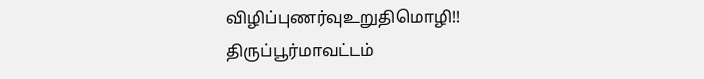விழிப்புணர்வுஉறுதிமொழி!!
திருப்பூர்மாவட்டம்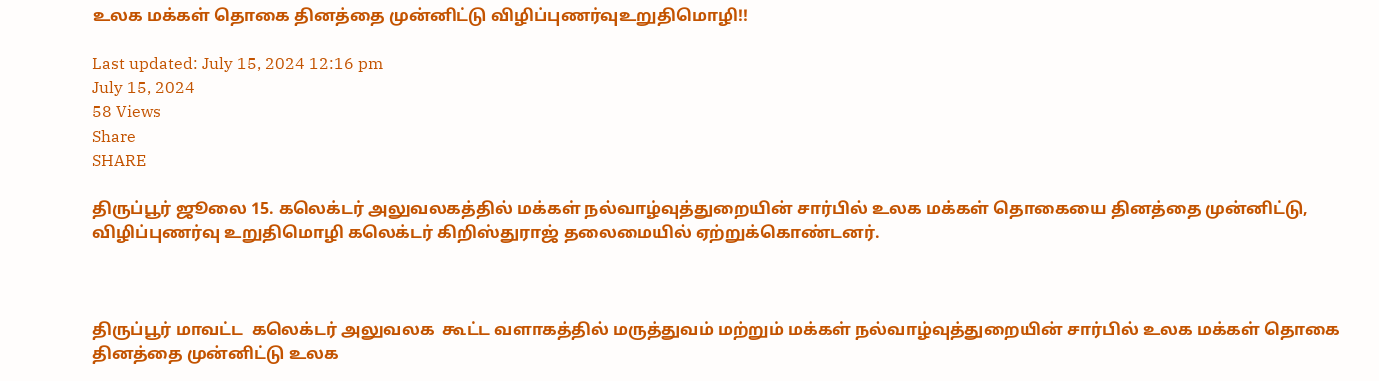உலக மக்கள் தொகை தினத்தை முன்னிட்டு விழிப்புணர்வுஉறுதிமொழி!!

Last updated: July 15, 2024 12:16 pm
July 15, 2024
58 Views
Share
SHARE

திருப்பூர் ஜூலை 15. கலெக்டர் அலுவலகத்தில் மக்கள் நல்வாழ்வுத்துறையின் சார்பில் உலக மக்கள் தொகையை தினத்தை முன்னிட்டு, விழிப்புணர்வு உறுதிமொழி கலெக்டர் கிறிஸ்துராஜ் தலைமையில் ஏற்றுக்கொண்டனர்.



திருப்பூர் மாவட்ட  கலெக்டர் அலுவலக  கூட்ட வளாகத்தில் மருத்துவம் மற்றும் மக்கள் நல்வாழ்வுத்துறையின் சார்பில் உலக மக்கள் தொகை தினத்தை முன்னிட்டு உலக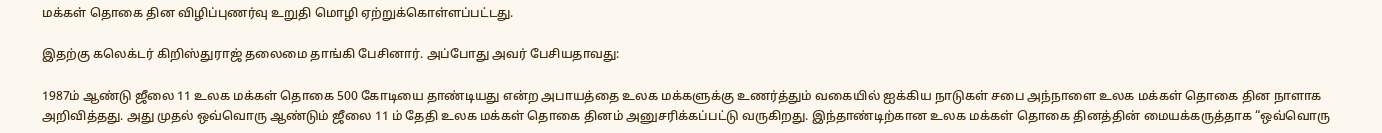மக்கள் தொகை தின விழிப்புணர்வு உறுதி மொழி ஏற்றுக்கொள்ளப்பட்டது.

இதற்கு கலெக்டர் கிறிஸ்துராஜ் தலைமை தாங்கி பேசினார். அப்போது அவர் பேசியதாவது:

1987ம் ஆண்டு ஜீலை 11 உலக மக்கள் தொகை 500 கோடியை தாண்டியது என்ற அபாயத்தை உலக மக்களுக்கு உணர்த்தும் வகையில் ஐக்கிய நாடுகள் சபை அந்நாளை உலக மக்கள் தொகை தின நாளாக அறிவித்தது. அது முதல் ஒவ்வொரு ஆண்டும் ஜீலை 11 ம் தேதி உலக மக்கள் தொகை தினம் அனுசரிக்கப்பட்டு வருகிறது. இந்தாண்டிற்கான உலக மக்கள் தொகை தினத்தின் மையக்கருத்தாக “ஒவ்வொரு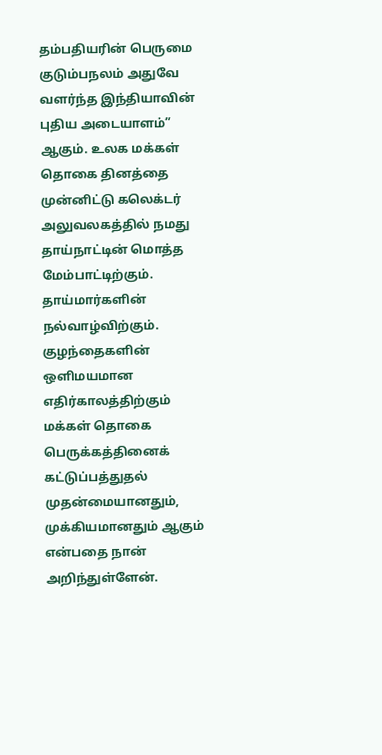தம்பதியரின் பெருமை குடும்பநலம் அதுவே வளர்ந்த இந்தியாவின் புதிய அடையாளம்” ஆகும். உலக மக்கள் தொகை தினத்தை முன்னிட்டு கலெக்டர் அலுவலகத்தில் நமது தாய்நாட்டின் மொத்த மேம்பாட்டிற்கும். தாய்மார்களின் நல்வாழ்விற்கும். குழந்தைகளின் ஒளிமயமான எதிர்காலத்திற்கும் மக்கள் தொகை பெருக்கத்தினைக் கட்டுப்பத்துதல் முதன்மையானதும், முக்கியமானதும் ஆகும் என்பதை நான் அறிந்துள்ளேன்.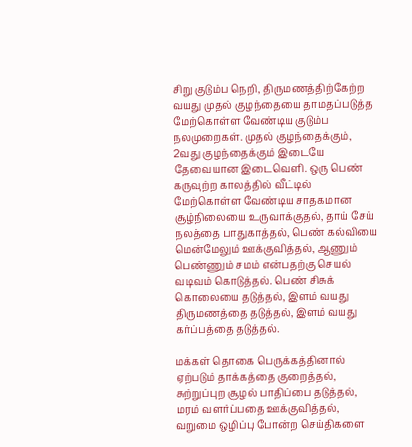சிறு குடும்ப நெறி, திருமணத்திற்கேற்ற வயது முதல் குழந்தையை தாமதப்படுத்த மேற்கொள்ள வேண்டிய குடும்ப நலமுறைகள். முதல் குழந்தைக்கும், 2வது குழந்தைக்கும் இடையே தேவையான இடைவெளி. ஒரு பெண் கருவுற்ற காலத்தில் வீட்டில் மேற்கொள்ள வேண்டிய சாதகமான சூழ்நிலையை உருவாக்குதல், தாய் சேய் நலத்தை பாதுகாத்தல், பெண் கல்வியை மென்மேலும் ஊக்குவித்தல், ஆணும் பெண்ணும் சமம் என்பதற்கு செயல் வடிவம் கொடுத்தல். பெண் சிசுக் கொலையை தடுத்தல், இளம் வயது திருமணத்தை தடுத்தல், இளம் வயது கர்ப்பத்தை தடுத்தல்.

மக்கள் தொகை பெருக்கத்தினால் ஏற்படும் தாக்கத்தை குறைத்தல், சுற்றுப்புற சூழல் பாதிப்பை தடுத்தல், மரம் வளர்ப்பதை ஊக்குவித்தல், வறுமை ஒழிப்பு போன்ற செய்திகளை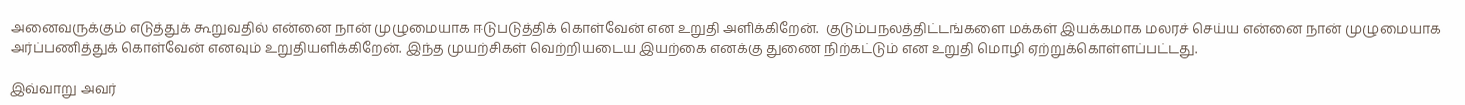அனைவருக்கும் எடுத்துக் கூறுவதில் என்னை நான் முழுமையாக ஈடுபடுத்திக் கொள்வேன் என உறுதி அளிக்கிறேன்.  குடும்பநலத்திட்டங்களை மக்கள் இயக்கமாக மலரச் செய்ய என்னை நான் முழுமையாக அர்ப்பணித்துக் கொள்வேன் எனவும் உறுதியளிக்கிறேன். இந்த முயற்சிகள் வெற்றியடைய இயற்கை எனக்கு துணை நிற்கட்டும் என உறுதி மொழி ஏற்றுக்கொள்ளப்பட்டது.

இவ்வாறு அவர்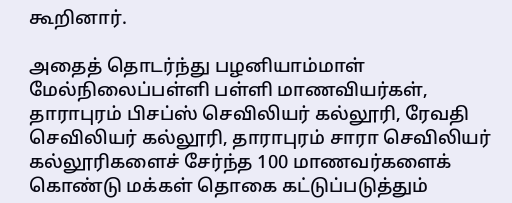கூறினார்.

அதைத் தொடர்ந்து பழனியாம்மாள் மேல்நிலைப்பள்ளி பள்ளி மாணவியர்கள், தாராபுரம் பிசப்ஸ் செவிலியர் கல்லூரி, ரேவதி செவிலியர் கல்லூரி, தாராபுரம் சாரா செவிலியர் கல்லூரிகளைச் சேர்ந்த 100 மாணவர்களைக் கொண்டு மக்கள் தொகை கட்டுப்படுத்தும்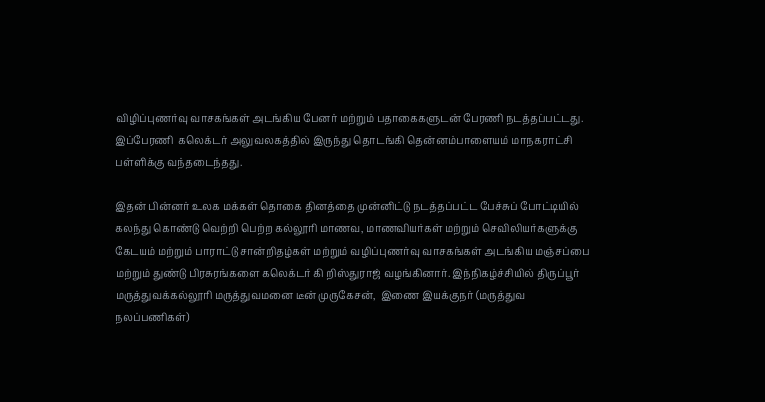விழிப்புணர்வு வாசகங்கள் அடங்கிய பேனர் மற்றும் பதாகைகளுடன் பேரணி நடத்தப்பட்டது. இப்பேரணி  கலெக்டர் அலுவலகத்தில் இருந்து தொடங்கி தென்னம்பாளையம் மாநகராட்சி பள்ளிக்கு வந்தடைந்தது.

இதன் பின்னர் உலக மக்கள் தொகை தினத்தை முன்னிட்டு நடத்தப்பட்ட பேச்சுப் போட்டியில் கலந்து கொண்டு வெற்றி பெற்ற கல்லூரி மாணவ, மாணவியர்கள் மற்றும் செவிலியர்களுக்கு கேடயம் மற்றும் பாராட்டு சான்றிதழ்கள் மற்றும் வழிப்புணர்வு வாசகங்கள் அடங்கிய மஞ்சப்பை மற்றும் துண்டு பிரசுரங்களை கலெக்டர் கி றிஸ்துராஜ் வழங்கினார். இந்நிகழ்ச்சியில் திருப்பூர் மருத்துவக்கல்லூரி மருத்துவமனை டீன் முருகேசன்,  இணை இயக்குநர் (மருத்துவ நலப்பணிகள்)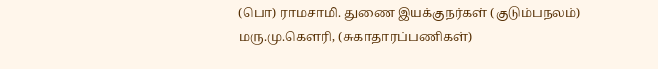(பொ) ராமசாமி. துணை இயக்குநர்கள் (குடும்பநலம்) மரு.மு.கௌரி, (சுகாதாரப்பணிகள்)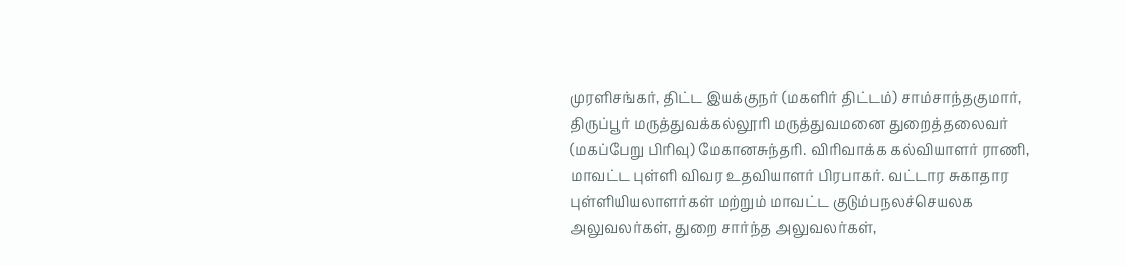முரளிசங்கர், திட்ட இயக்குநர் (மகளிர் திட்டம்) சாம்சாந்தகுமார், திருப்பூர் மருத்துவக்கல்லூரி மருத்துவமனை துறைத்தலைவர் (மகப்பேறு பிரிவு) மேகானசுந்தரி. விரிவாக்க கல்வியாளர் ராணி, மாவட்ட புள்ளி விவர உதவியாளர் பிரபாகர். வட்டார சுகாதார புள்ளியியலாளர்கள் மற்றும் மாவட்ட குடும்பநலச்செயலக அலுவலர்கள், துறை சார்ந்த அலுவலர்கள்,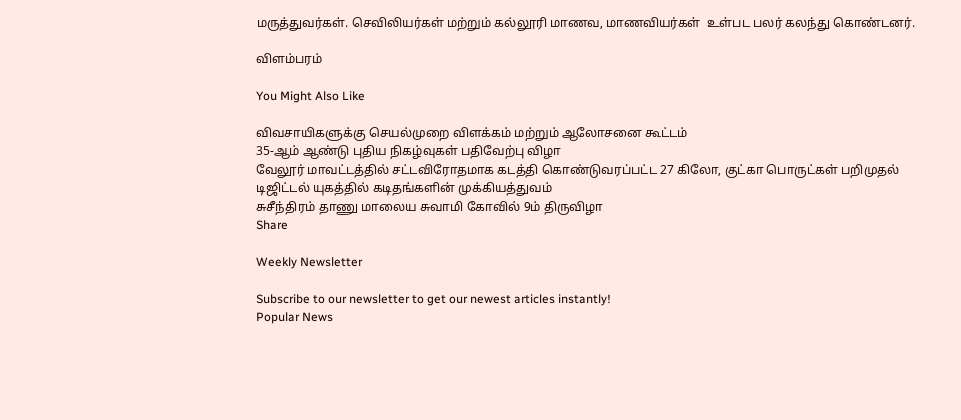மருத்துவர்கள். செவிலியர்கள் மற்றும் கல்லூரி மாணவ, மாணவியர்கள்  உள்பட பலர் கலந்து கொண்டனர்.

விளம்பரம்

You Might Also Like

விவசாயிகளுக்கு செயல்முறை விளக்கம் மற்றும் ஆலோசனை கூட்டம்
35-ஆம் ஆண்டு புதிய நிகழ்வுகள் பதிவேற்பு விழா
வேலூர் மாவட்டத்தில் சட்டவிரோதமாக கடத்தி கொண்டுவரப்பட்ட 27 கிலோ, குட்கா பொருட்கள் பறிமுதல்
டிஜிட்டல் யுகத்தில் கடிதங்களின் முக்கியத்துவம்
சுசீந்திரம் தாணு மாலைய சுவாமி கோவில் 9ம் திருவிழா
Share

Weekly Newsletter

Subscribe to our newsletter to get our newest articles instantly!
Popular News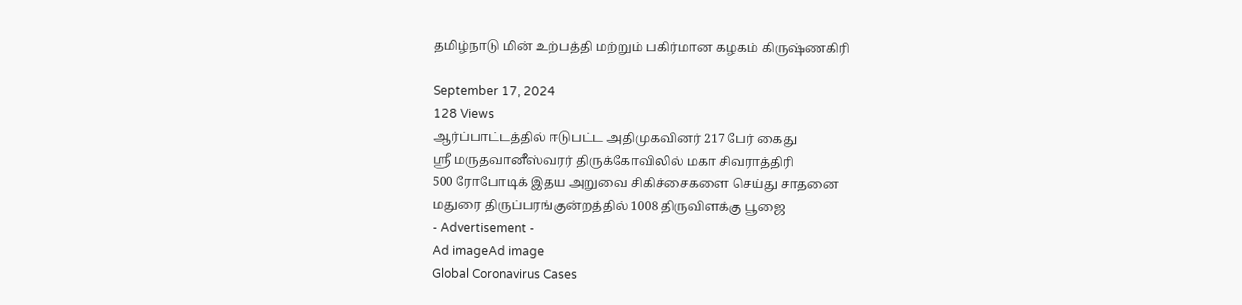தமிழ்நாடு மின் உற்பத்தி மற்றும் பகிர்மான கழகம் கிருஷ்ணகிரி

September 17, 2024
128 Views
ஆர்ப்பாட்டத்தில் ஈடுபட்ட அதிமுகவினர் 217 பேர் கைது
ஸ்ரீ மருதவானீஸ்வரர் திருக்கோவிலில் மகா சிவராத்திரி
500 ரோபோடிக் இதய அறுவை சிகிச்சைகளை செய்து சாதனை
மதுரை திருப்பரங்குன்றத்தில் 1008 திருவிளக்கு பூஜை
- Advertisement -
Ad imageAd image
Global Coronavirus Cases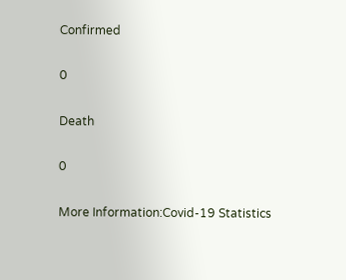Confirmed

0

Death

0

More Information:Covid-19 Statistics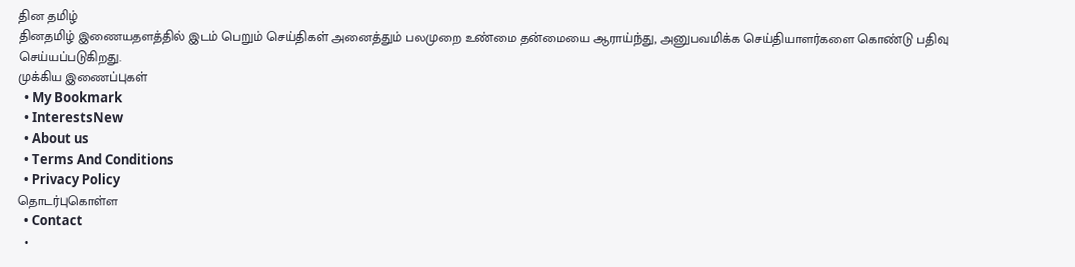தின தமிழ்
தினதமிழ் இணையதளத்தில் இடம் பெறும் செய்திகள் அனைத்தும் பலமுறை உண்மை தன்மையை ஆராய்ந்து, அனுபவமிக்க செய்தியாளர்களை கொண்டு பதிவு செய்யப்படுகிறது.
முக்கிய இணைப்புகள்
  • My Bookmark
  • InterestsNew
  • About us
  • Terms And Conditions
  • Privacy Policy
தொடர்புகொள்ள
  • Contact
  •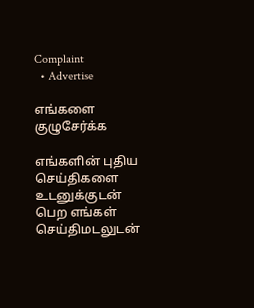Complaint
  • Advertise

எங்களை குழுசேர்க்க

எங்களின் புதிய செய்திகளை உடனுக்குடன் பெற எங்கள் செய்திமடலுடன்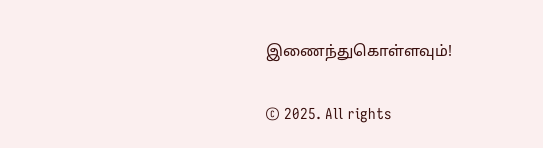இணைந்துகொள்ளவும்!

© 2025. All rights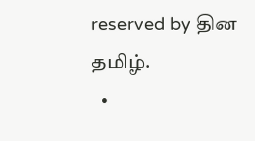reserved by தின தமிழ்.
  •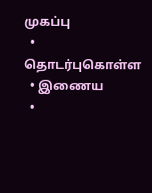முகப்பு
  • தொடர்புகொள்ள
  • இணைய
  •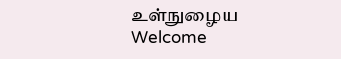உள்நுழைய
Welcome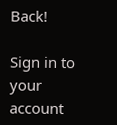Back!

Sign in to your account